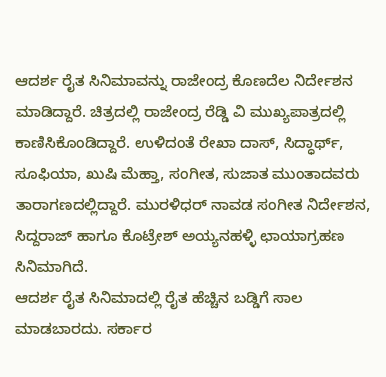ಆದರ್ಶ ರೈತ ಸಿನಿಮಾವನ್ನು ರಾಜೇಂದ್ರ ಕೊಣದೆಲ ನಿರ್ದೇಶನ ಮಾಡಿದ್ದಾರೆ. ಚಿತ್ರದಲ್ಲಿ ರಾಜೇಂದ್ರ ರೆಡ್ಡಿ ವಿ ಮುಖ್ಯಪಾತ್ರದಲ್ಲಿ ಕಾಣಿಸಿಕೊಂಡಿದ್ದಾರೆ. ಉಳಿದಂತೆ ರೇಖಾ ದಾಸ್, ಸಿದ್ಧಾರ್ಥ್, ಸೂಫಿಯಾ, ಖುಷಿ ಮೆಹ್ತಾ, ಸಂಗೀತ, ಸುಜಾತ ಮುಂತಾದವರು ತಾರಾಗಣದಲ್ಲಿದ್ದಾರೆ. ಮುರಳಿಧರ್ ನಾವಡ ಸಂಗೀತ ನಿರ್ದೇಶನ, ಸಿದ್ದರಾಜ್ ಹಾಗೂ ಕೊಟ್ರೇಶ್ ಅಯ್ಯನಹಳ್ಳಿ ಛಾಯಾಗ್ರಹಣ ಸಿನಿಮಾಗಿದೆ.
ಆದರ್ಶ ರೈತ ಸಿನಿಮಾದಲ್ಲಿ ರೈತ ಹೆಚ್ಚಿನ ಬಡ್ಡಿಗೆ ಸಾಲ ಮಾಡಬಾರದು. ಸರ್ಕಾರ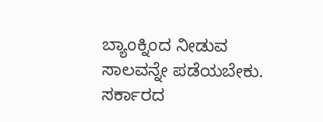ಬ್ಯಾಂಕ್ನಿಂದ ನೀಡುವ ಸಾಲವನ್ನೇ ಪಡೆಯಬೇಕು. ಸರ್ಕಾರದ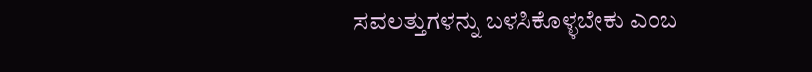ಸವಲತ್ತುಗಳನ್ನು ಬಳಸಿಕೊಳ್ಳಬೇಕು ಎಂಬ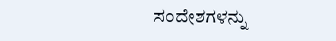ಸಂದೇಶಗಳನ್ನು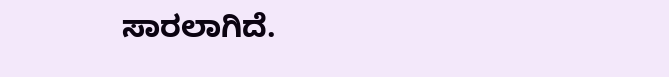ಸಾರಲಾಗಿದೆ.